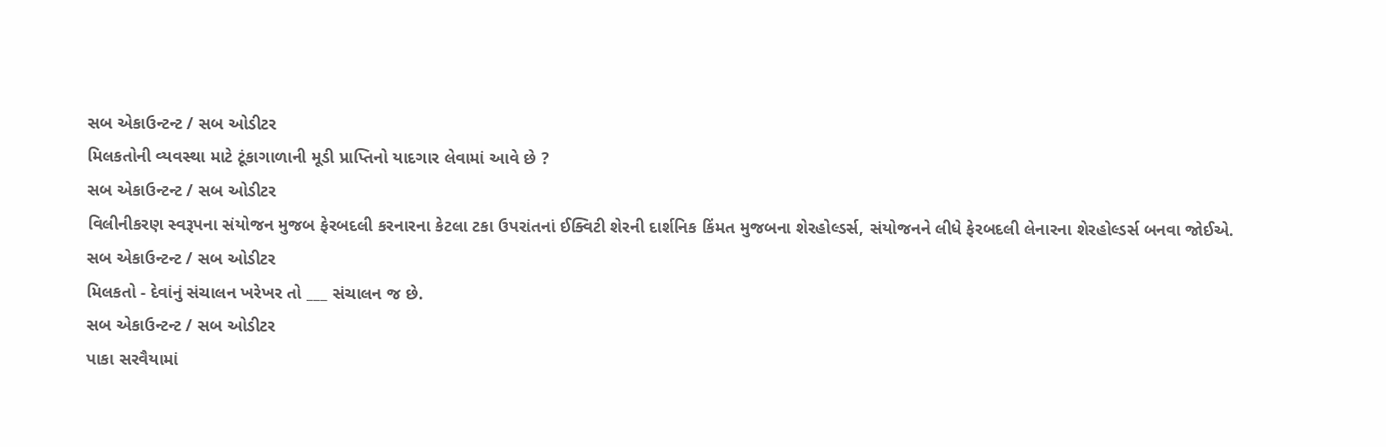સબ એકાઉન્ટન્ટ / સબ ઓડીટર
મિલકતોની વ્યવસ્થા માટે ટૂંકાગાળાની મૂડી પ્રાપ્તિનો યાદગાર લેવામાં આવે છે ?
સબ એકાઉન્ટન્ટ / સબ ઓડીટર
વિલીનીકરણ સ્વરૂપના સંયોજન મુજબ ફેરબદલી કરનારના કેટલા ટકા ઉપરાંતનાં ઈક્વિટી શેરની દાર્શનિક કિંમત મુજબના શેરહોલ્ડર્સ, સંયોજનને લીધે ફેરબદલી લેનારના શેરહોલ્ડર્સ બનવા જોઈએ.
સબ એકાઉન્ટન્ટ / સબ ઓડીટર
મિલકતો - દેવાંનું સંચાલન ખરેખર તો ___ સંચાલન જ છે.
સબ એકાઉન્ટન્ટ / સબ ઓડીટર
પાકા સરવૈયામાં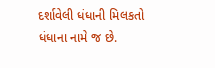દર્શાવેલી ધંધાની મિલકતો ધંધાના નામે જ છે.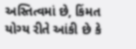અસ્તિત્વમાં છે, કિંમત યોગ્ય રીતે આંકી છે કે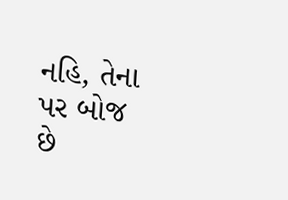નહિ, તેના પર બોજ છે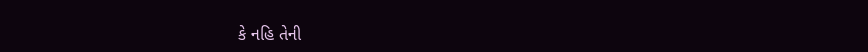કે નહિ તેની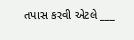તપાસ કરવી એટલે ___